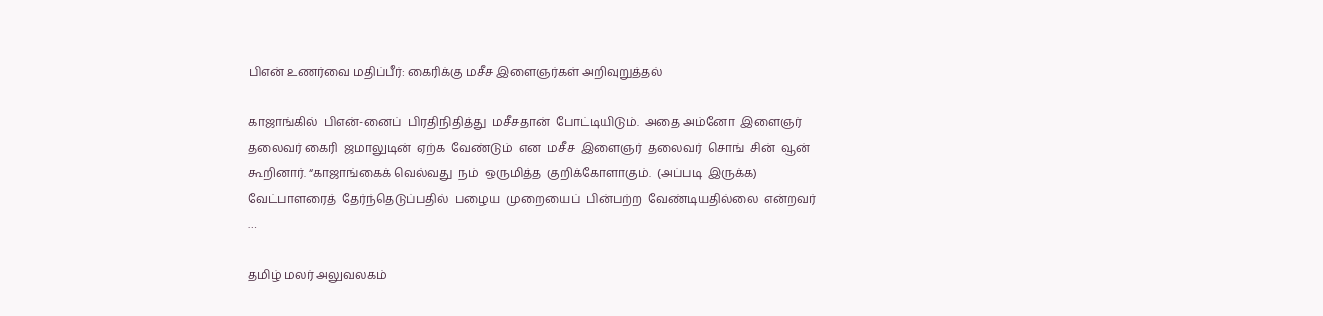பிஎன் உணர்வை மதிப்பீர்: கைரிக்கு மசீச இளைஞர்கள் அறிவுறுத்தல்

காஜாங்கில்  பிஎன்-னைப்  பிரதிநிதித்து  மசீசதான்  போட்டியிடும்.  அதை அம்னோ  இளைஞர்  தலைவர் கைரி  ஜமாலுடின்  ஏற்க  வேண்டும்  என  மசீச  இளைஞர்  தலைவர்  சொங்  சின்  வூன்  கூறினார். “காஜாங்கைக் வெல்வது  நம்  ஒருமித்த  குறிக்கோளாகும்.  (அப்படி  இருக்க) வேட்பாளரைத்  தேர்ந்தெடுப்பதில்  பழைய  முறையைப்  பின்பற்ற  வேண்டியதில்லை  என்றவர் …

தமிழ் மலர் அலுவலகம்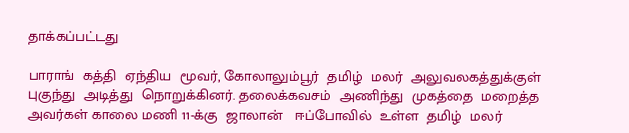தாக்கப்பட்டது

பாராங்  கத்தி  ஏந்திய  மூவர், கோலாலும்பூர்  தமிழ்  மலர்  அலுவலகத்துக்குள்  புகுந்து  அடித்து  நொறுக்கினர். தலைக்கவசம்  அணிந்து  முகத்தை  மறைத்த  அவர்கள் காலை மணி 11-க்கு  ஜாலான்   ஈப்போவில்  உள்ள  தமிழ்  மலர்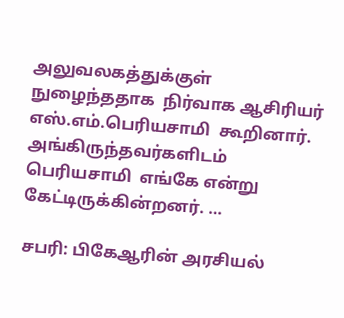அலுவலகத்துக்குள்  நுழைந்ததாக  நிர்வாக ஆசிரியர்  எஸ்.எம்.பெரியசாமி  கூறினார். அங்கிருந்தவர்களிடம்  பெரியசாமி  எங்கே என்று  கேட்டிருக்கின்றனர். …

சபரி: பிகேஆரின் அரசியல்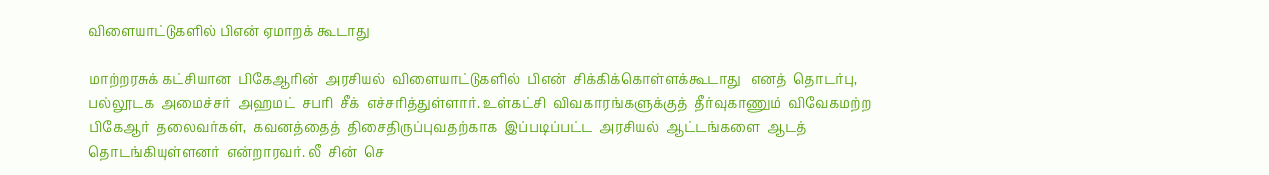விளையாட்டுகளில் பிஎன் ஏமாறக் கூடாது

மாற்றரசுக் கட்சியான  பிகேஆரின்  அரசியல்  விளையாட்டுகளில்  பிஎன்  சிக்கிக்கொள்ளக்கூடாது   எனத்  தொடர்பு, பல்லூடக  அமைச்சர்  அஹமட்  சபரி  சீக்  எச்சரித்துள்ளார். உள்கட்சி  விவகாரங்களுக்குத்  தீர்வுகாணும்  விவேகமற்ற  பிகேஆர்  தலைவர்கள்,  கவனத்தைத்  திசைதிருப்புவதற்காக  இப்படிப்பட்ட  அரசியல்  ஆட்டங்களை  ஆடத்  தொடங்கியுள்ளனர்  என்றாரவர். லீ  சின்  செ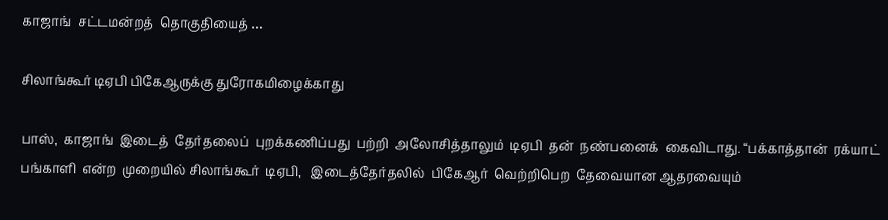காஜாங்  சட்டமன்றத்  தொகுதியைத் …

சிலாங்கூர் டிஏபி பிகேஆருக்கு துரோகமிழைக்காது

பாஸ்,  காஜாங்  இடைத்  தேர்தலைப்  புறக்கணிப்பது  பற்றி  அலோசித்தாலும்  டிஏபி  தன்  நண்பனைக்  கைவிடாது. “பக்காத்தான்  ரக்யாட்  பங்காளி  என்ற  முறையில் சிலாங்கூர்  டிஏபி,   இடைத்தேர்தலில்  பிகேஆர்  வெற்றிபெற  தேவையான ஆதரவையும்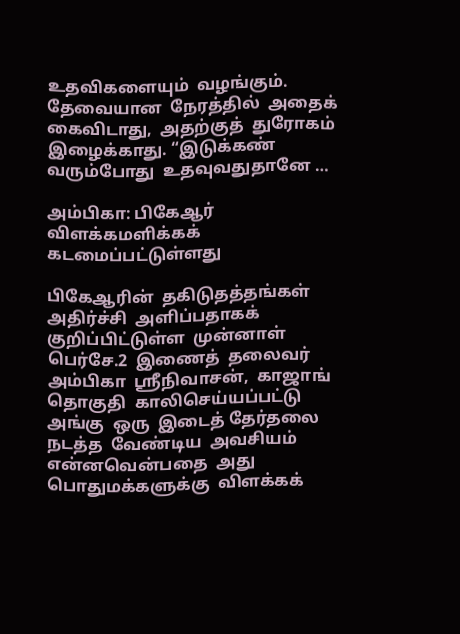உதவிகளையும்  வழங்கும்.  தேவையான  நேரத்தில்  அதைக்  கைவிடாது,  அதற்குத்  துரோகம்  இழைக்காது. “இடுக்கண்  வரும்போது  உதவுவதுதானே …

அம்பிகா: பிகேஆர் விளக்கமளிக்கக் கடமைப்பட்டுள்ளது

பிகேஆரின்  தகிடுதத்தங்கள்  அதிர்ச்சி  அளிப்பதாகக்  குறிப்பிட்டுள்ள  முன்னாள்  பெர்சே.2  இணைத்  தலைவர்  அம்பிகா  ஸ்ரீநிவாசன்,  காஜாங்  தொகுதி  காலிசெய்யப்பட்டு  அங்கு  ஒரு  இடைத் தேர்தலை  நடத்த  வேண்டிய  அவசியம்  என்னவென்பதை  அது  பொதுமக்களுக்கு  விளக்கக்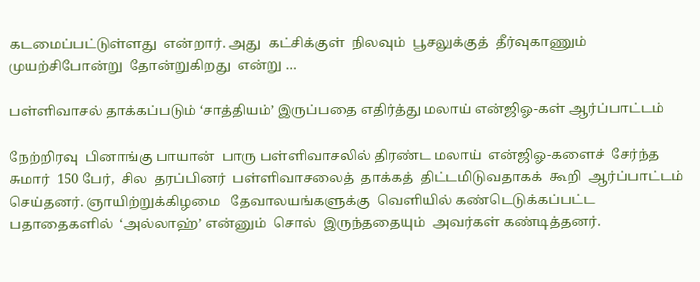கடமைப்பட்டுள்ளது  என்றார். அது  கட்சிக்குள்  நிலவும்  பூசலுக்குத்  தீர்வுகாணும்  முயற்சிபோன்று  தோன்றுகிறது  என்று …

பள்ளிவாசல் தாக்கப்படும் ‘சாத்தியம்’ இருப்பதை எதிர்த்து மலாய் என்ஜிஓ-கள் ஆர்ப்பாட்டம்

நேற்றிரவு  பினாங்கு பாயான்  பாரு பள்ளிவாசலில் திரண்ட மலாய்  என்ஜிஓ-களைச்  சேர்ந்த சுமார்  150 பேர்,  சில  தரப்பினர்  பள்ளிவாசலைத்  தாக்கத்  திட்டமிடுவதாகக்  கூறி  ஆர்ப்பாட்டம்  செய்தனர். ஞாயிற்றுக்கிழமை   தேவாலயங்களுக்கு  வெளியில் கண்டெடுக்கப்பட்ட  பதாதைகளில்  ‘அல்லாஹ்’ என்னும்  சொல்  இருந்ததையும்  அவர்கள் கண்டித்தனர்.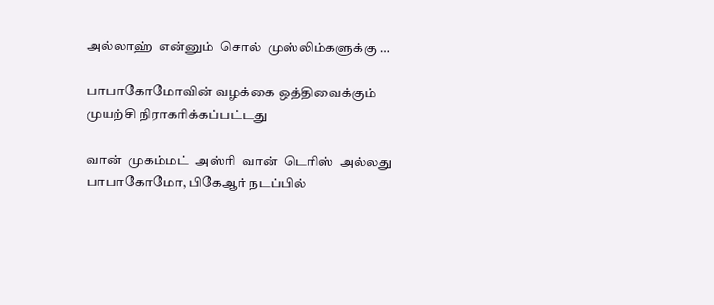அல்லாஹ்  என்னும்  சொல்  முஸ்லிம்களுக்கு …

பாபாகோமோவின் வழக்கை ஒத்திவைக்கும் முயற்சி நிராகரிக்கப்பட்டது

வான்  முகம்மட்  அஸ்ரி  வான்  டெரிஸ்  அல்லது  பாபாகோமோ, பிகேஆர் நடப்பில்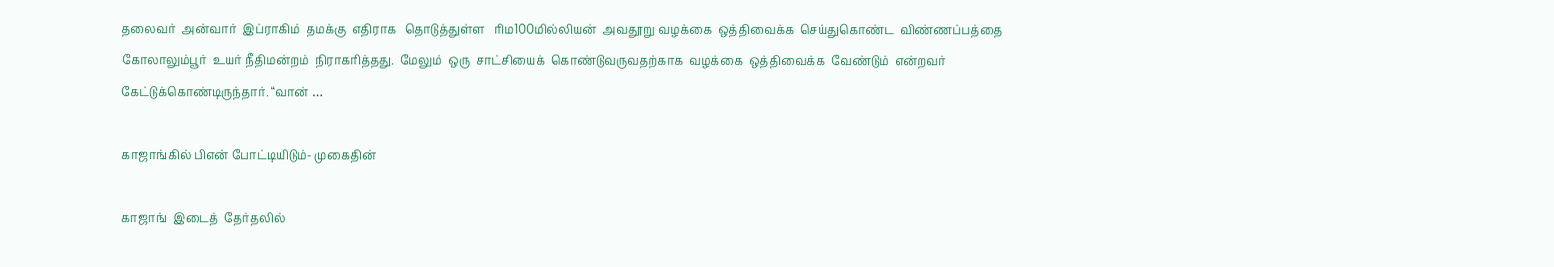தலைவர்  அன்வார்  இப்ராகிம்  தமக்கு  எதிராக   தொடுத்துள்ள   ரிம100மில்லியன்  அவதூறு வழக்கை  ஒத்திவைக்க  செய்துகொண்ட  விண்ணப்பத்தை  கோலாலும்பூர்  உயர் நீதிமன்றம்  நிராகரித்தது.  மேலும்  ஒரு  சாட்சியைக்  கொண்டுவருவதற்காக  வழக்கை  ஒத்திவைக்க  வேண்டும்  என்றவர்  கேட்டுக்கொண்டிருந்தார். “வான் …

காஜாங்கில் பிஎன் போட்டியிடும்- முகைதின்

காஜாங்  இடைத்  தேர்தலில்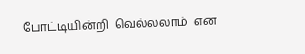போட்டியின்றி  வெல்லலாம்  என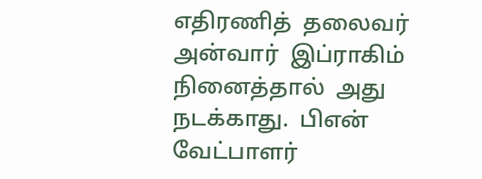எதிரணித்  தலைவர்  அன்வார்  இப்ராகிம்  நினைத்தால்  அது  நடக்காது.  பிஎன் வேட்பாளர்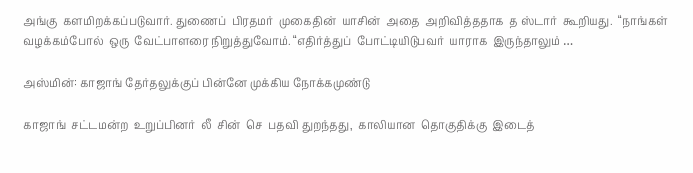அங்கு  களமிறக்கப்படுவார். துணைப்  பிரதமர்  முகைதின்  யாசின்  அதை  அறிவித்ததாக  த ஸ்டார்  கூறியது.  “நாங்கள்  வழக்கம்போல்  ஒரு  வேட்பாளரை நிறுத்துவோம். “எதிர்த்துப்  போட்டியிடுபவர்  யாராக  இருந்தாலும் …

அஸ்மின்: காஜாங் தேர்தலுக்குப் பின்னே முக்கிய நோக்கமுண்டு

காஜாங்  சட்டமன்ற  உறுப்பினர்  லீ  சின்  செ  பதவி துறந்தது,  காலியான  தொகுதிக்கு  இடைத்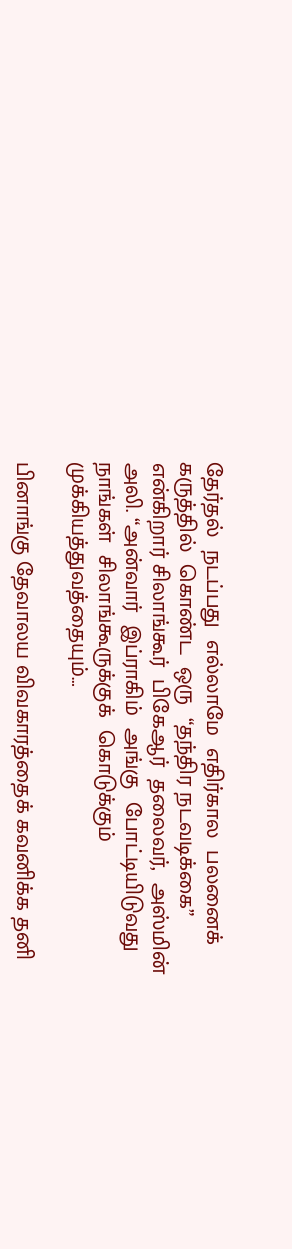தேர்தல்  நடப்பது  எல்லாமே  எதிர்கால  பலனைக்  கருத்தில்  கொண்ட  ஒரு  “தந்திர நடவடிக்கை”  என்கிறார் சிலாங்கூர்  பிகேஆர்  தலைவர்,  அஸ்மின்  அலி. “அன்வார்  இப்ராகிம்  அங்கு  போட்டியிடுவது  நாங்கள்  சிலாங்கூருக்குக்  கொடுக்கும்  முக்கியத்துவத்தையும்…

பினாங்கு தேவாலய விவகாரத்தைக் கவனிக்க தனி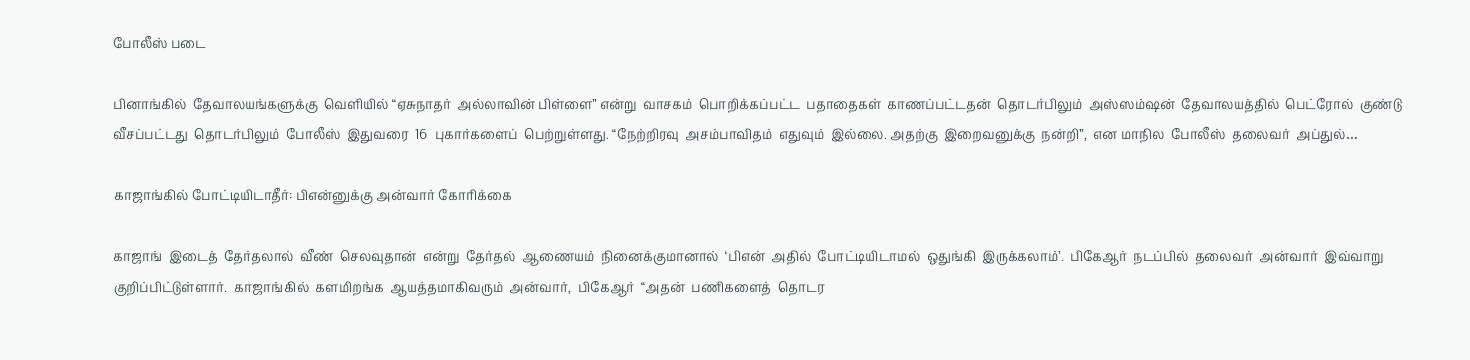போலீஸ் படை

பினாங்கில்  தேவாலயங்களுக்கு  வெளியில் “ஏசுநாதர்  அல்லாவின் பிள்ளை” என்று  வாசகம்  பொறிக்கப்பட்ட  பதாதைகள்  காணப்பட்டதன்  தொடர்பிலும்  அஸ்ஸம்ஷன்  தேவாலயத்தில்  பெட்ரோல்  குண்டு  வீசப்பட்டது  தொடர்பிலும்  போலீஸ்  இதுவரை  16  புகார்களைப்  பெற்றுள்ளது. “நேற்றிரவு  அசம்பாவிதம்  எதுவும்  இல்லை. அதற்கு  இறைவனுக்கு  நன்றி”,  என மாநில  போலீஸ்  தலைவர்  அப்துல்…

காஜாங்கில் போட்டியிடாதீர்: பிஎன்னுக்கு அன்வார் கோரிக்கை

காஜாங்  இடைத்  தேர்தலால்  வீண்  செலவுதான்  என்று  தேர்தல்  ஆணையம்  நினைக்குமானால்  ‘பிஎன்  அதில்  போட்டியிடாமல்  ஒதுங்கி  இருக்கலாம்’.  பிகேஆர்  நடப்பில்  தலைவர்  அன்வார்  இவ்வாறு  குறிப்பிட்டுள்ளார்.  காஜாங்கில்  களமிறங்க  ஆயத்தமாகிவரும்  அன்வார்,  பிகேஆர்  “அதன்  பணிகளைத்  தொடர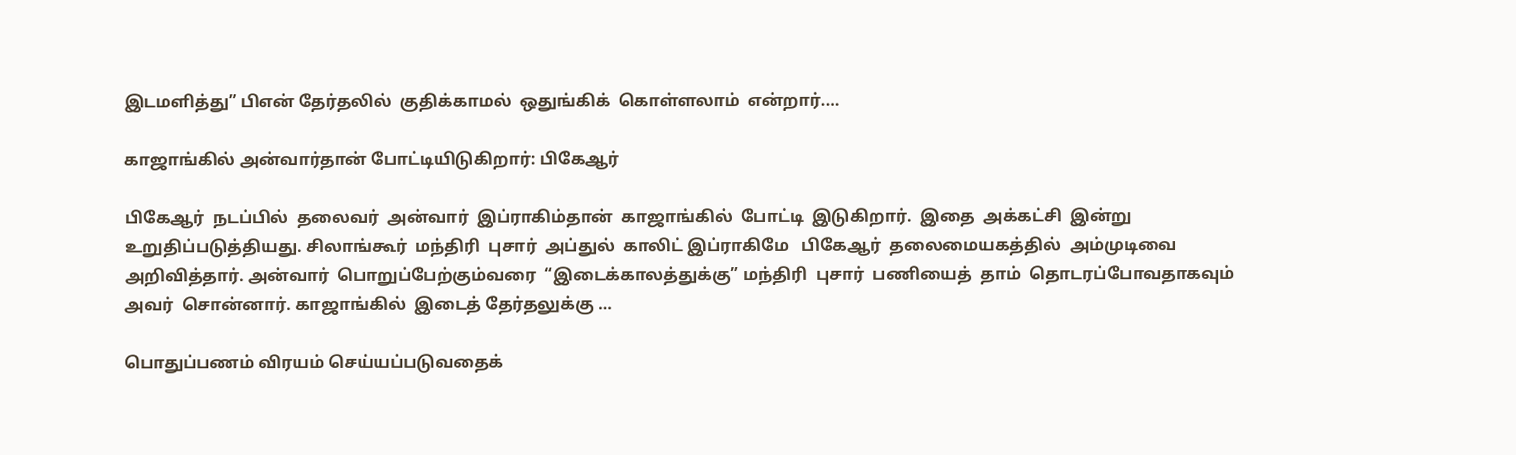இடமளித்து” பிஎன் தேர்தலில்  குதிக்காமல்  ஒதுங்கிக்  கொள்ளலாம்  என்றார்.…

காஜாங்கில் அன்வார்தான் போட்டியிடுகிறார்: பிகேஆர்

பிகேஆர்  நடப்பில்  தலைவர்  அன்வார்  இப்ராகிம்தான்  காஜாங்கில்  போட்டி  இடுகிறார்.  இதை  அக்கட்சி  இன்று  உறுதிப்படுத்தியது. சிலாங்கூர்  மந்திரி  புசார்  அப்துல்  காலிட் இப்ராகிமே   பிகேஆர்  தலைமையகத்தில்  அம்முடிவை  அறிவித்தார். அன்வார்  பொறுப்பேற்கும்வரை  “இடைக்காலத்துக்கு” மந்திரி  புசார்  பணியைத்  தாம்  தொடரப்போவதாகவும்  அவர்  சொன்னார். காஜாங்கில்  இடைத் தேர்தலுக்கு …

பொதுப்பணம் விரயம் செய்யப்படுவதைக்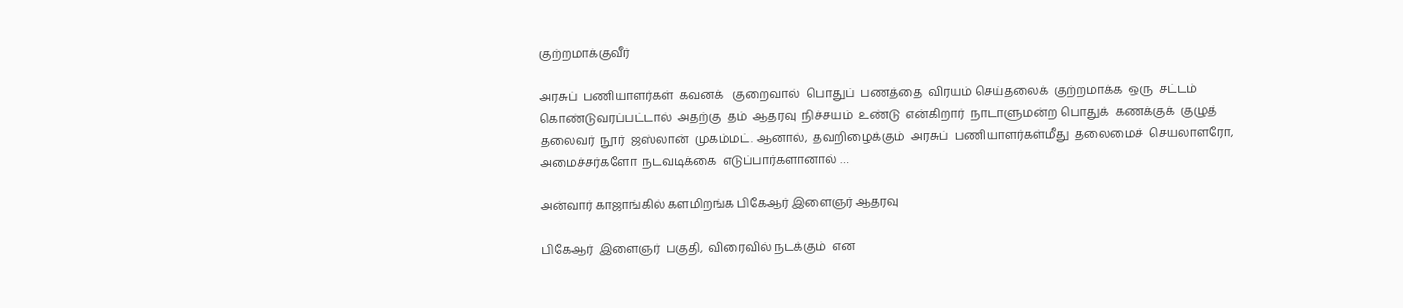குற்றமாக்குவீர்

அரசுப்  பணியாளர்கள்  கவனக்   குறைவால்  பொதுப்  பணத்தை  விரயம் செய்தலைக்  குற்றமாக்க  ஒரு  சட்டம்  கொண்டுவரப்பட்டால்  அதற்கு  தம்  ஆதரவு  நிச்சயம்  உண்டு  என்கிறார்  நாடாளுமன்ற பொதுக்  கணக்குக்  குழுத்  தலைவர்  நூர்  ஜஸ்லான்  முகம்மட். ஆனால்,  தவறிழைக்கும்  அரசுப்  பணியாளர்கள்மீது  தலைமைச்  செயலாளரோ,  அமைச்சர்களோ  நடவடிக்கை  எடுப்பார்களானால் …

அன்வார் காஜாங்கில் களமிறங்க பிகேஆர் இளைஞர் ஆதரவு

பிகேஆர்  இளைஞர்  பகுதி,  விரைவில் நடக்கும்  என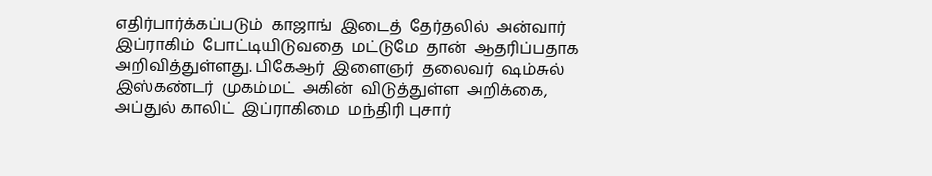எதிர்பார்க்கப்படும்  காஜாங்  இடைத்  தேர்தலில்  அன்வார்  இப்ராகிம்  போட்டியிடுவதை  மட்டுமே  தான்  ஆதரிப்பதாக அறிவித்துள்ளது. பிகேஆர்  இளைஞர்  தலைவர்  ஷம்சுல் இஸ்கண்டர்  முகம்மட்  அகின்  விடுத்துள்ள  அறிக்கை,  அப்துல் காலிட்  இப்ராகிமை  மந்திரி புசார்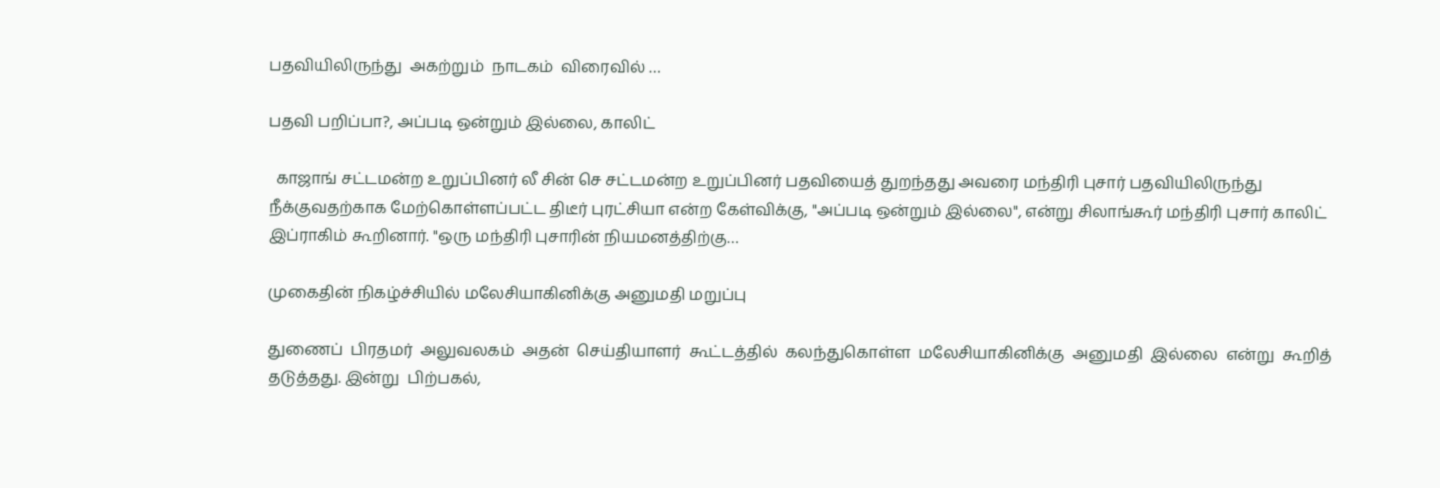பதவியிலிருந்து  அகற்றும்  நாடகம்  விரைவில் …

பதவி பறிப்பா?, அப்படி ஒன்றும் இல்லை, காலிட்

  காஜாங் சட்டமன்ற உறுப்பினர் லீ சின் செ சட்டமன்ற உறுப்பினர் பதவியைத் துறந்தது அவரை மந்திரி புசார் பதவியிலிருந்து நீக்குவதற்காக மேற்கொள்ளப்பட்ட திடீர் புரட்சியா என்ற கேள்விக்கு, "அப்படி ஒன்றும் இல்லை", என்று சிலாங்கூர் மந்திரி புசார் காலிட் இப்ராகிம் கூறினார். "ஒரு மந்திரி புசாரின் நியமனத்திற்கு…

முகைதின் நிகழ்ச்சியில் மலேசியாகினிக்கு அனுமதி மறுப்பு

துணைப்  பிரதமர்  அலுவலகம்  அதன்  செய்தியாளர்  கூட்டத்தில்  கலந்துகொள்ள  மலேசியாகினிக்கு  அனுமதி  இல்லை  என்று  கூறித்  தடுத்தது. இன்று  பிற்பகல்,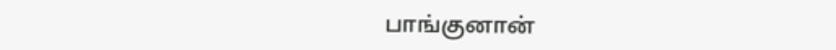பாங்குனான்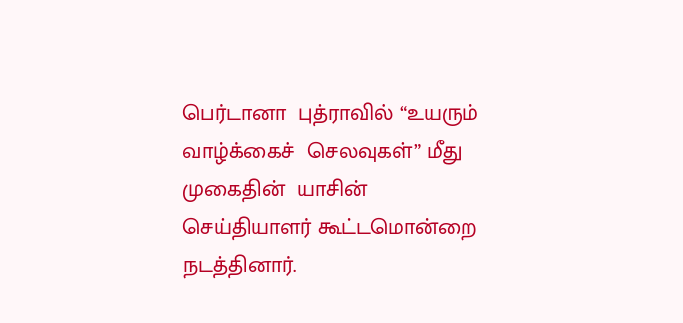பெர்டானா  புத்ராவில் “உயரும்  வாழ்க்கைச்  செலவுகள்” மீது  முகைதின்  யாசின்  செய்தியாளர் கூட்டமொன்றை  நடத்தினார்.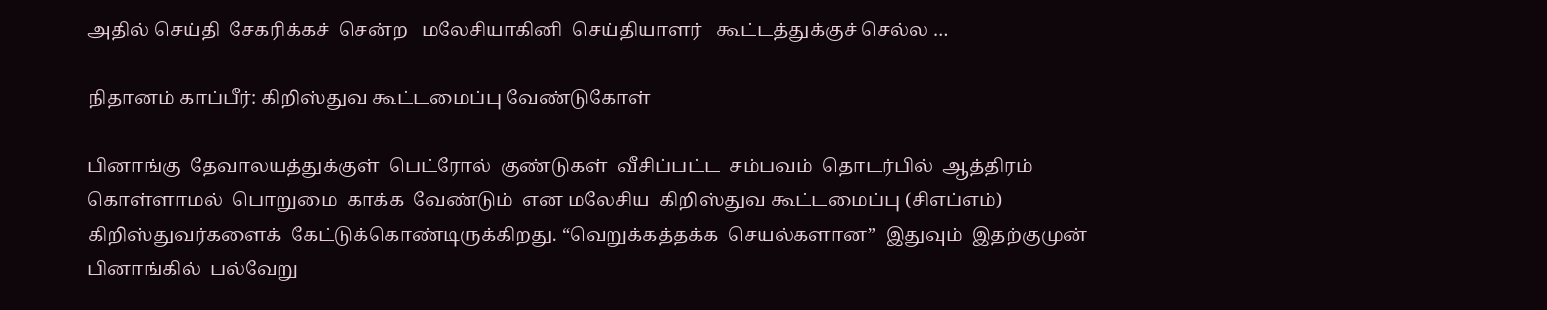அதில் செய்தி  சேகரிக்கச்  சென்ற   மலேசியாகினி  செய்தியாளர்   கூட்டத்துக்குச் செல்ல …

நிதானம் காப்பீர்: கிறிஸ்துவ கூட்டமைப்பு வேண்டுகோள்

பினாங்கு  தேவாலயத்துக்குள்  பெட்ரோல்  குண்டுகள்  வீசிப்பட்ட  சம்பவம்  தொடர்பில்  ஆத்திரம்  கொள்ளாமல்  பொறுமை  காக்க  வேண்டும்  என மலேசிய  கிறிஸ்துவ கூட்டமைப்பு (சிஎப்எம்)  கிறிஸ்துவர்களைக்  கேட்டுக்கொண்டிருக்கிறது. “வெறுக்கத்தக்க  செயல்களான”  இதுவும்  இதற்குமுன்  பினாங்கில்  பல்வேறு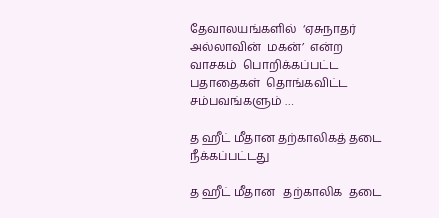தேவாலயங்களில்  ‘ஏசுநாதர்  அல்லாவின்  மகன்’  என்ற  வாசகம்  பொறிக்கப்பட்ட  பதாதைகள்  தொங்கவிட்ட  சம்பவங்களும் …

த ஹீட் மீதான தற்காலிகத் தடை நீக்கப்பட்டது

த ஹீட் மீதான   தற்காலிக  தடை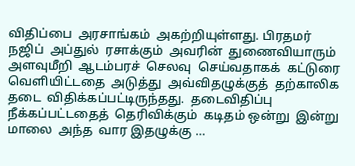விதிப்பை  அரசாங்கம்  அகற்றியுள்ளது. பிரதமர் நஜிப்  அப்துல்  ரசாக்கும்  அவரின்  துணைவியாரும்   அளவுமீறி  ஆடம்பரச்  செலவு  செய்வதாகக்  கட்டுரை  வெளியிட்டதை  அடுத்து  அவ்விதழுக்குத்  தற்காலிக  தடை  விதிக்கப்பட்டிருந்தது.  தடைவிதிப்பு  நீக்கப்பட்டதைத்  தெரிவிக்கும்  கடிதம் ஒன்று  இன்று  மாலை  அந்த  வார இதழுக்கு …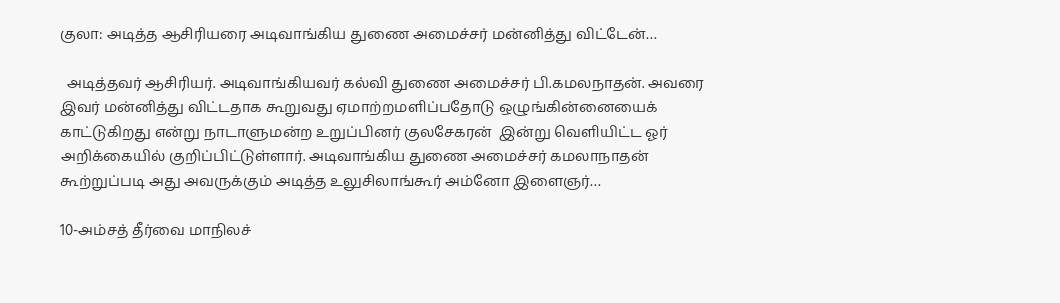குலா: அடித்த ஆசிரியரை அடிவாங்கிய துணை அமைச்சர் மன்னித்து விட்டேன்…

  அடித்தவர் ஆசிரியர். அடிவாங்கியவர் கல்வி துணை அமைச்சர் பி.கமலநாதன். அவரை இவர் மன்னித்து விட்டதாக கூறுவது ஏமாற்றமளிப்பதோடு ஒழுங்கின்னையைக் காட்டுகிறது என்று நாடாளுமன்ற உறுப்பினர் குலசேகரன்  இன்று வெளியிட்ட ஓர் அறிக்கையில் குறிப்பிட்டுள்ளார். அடிவாங்கிய துணை அமைச்சர் கமலாநாதன் கூற்றுப்படி அது அவருக்கும் அடித்த உலுசிலாங்கூர் அம்னோ இளைஞர்…

10-அம்சத் தீர்வை மாநிலச்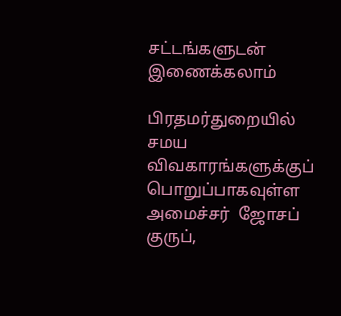சட்டங்களுடன் இணைக்கலாம்

பிரதமர்துறையில் சமய  விவகாரங்களுக்குப்  பொறுப்பாகவுள்ள  அமைச்சர்  ஜோசப்  குருப்,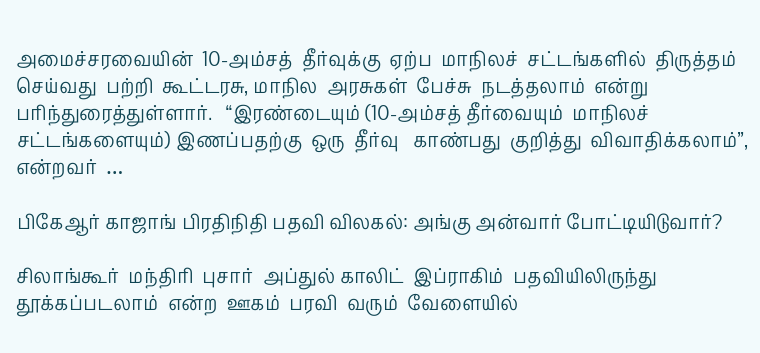அமைச்சரவையின்  10-அம்சத்  தீர்வுக்கு  ஏற்ப  மாநிலச்  சட்டங்களில்  திருத்தம்  செய்வது  பற்றி  கூட்டரசு, மாநில  அரசுகள்  பேச்சு  நடத்தலாம்  என்று  பரிந்துரைத்துள்ளார்.   “இரண்டையும் (10-அம்சத் தீர்வையும்  மாநிலச்  சட்டங்களையும்) இணப்பதற்கு  ஒரு  தீர்வு   காண்பது  குறித்து  விவாதிக்கலாம்”, என்றவர்  …

பிகேஆர் காஜாங் பிரதிநிதி பதவி விலகல்: அங்கு அன்வார் போட்டியிடுவார்?

சிலாங்கூர்  மந்திரி  புசார்  அப்துல் காலிட்  இப்ராகிம்  பதவியிலிருந்து  தூக்கப்படலாம்  என்ற  ஊகம்  பரவி  வரும்  வேளையில்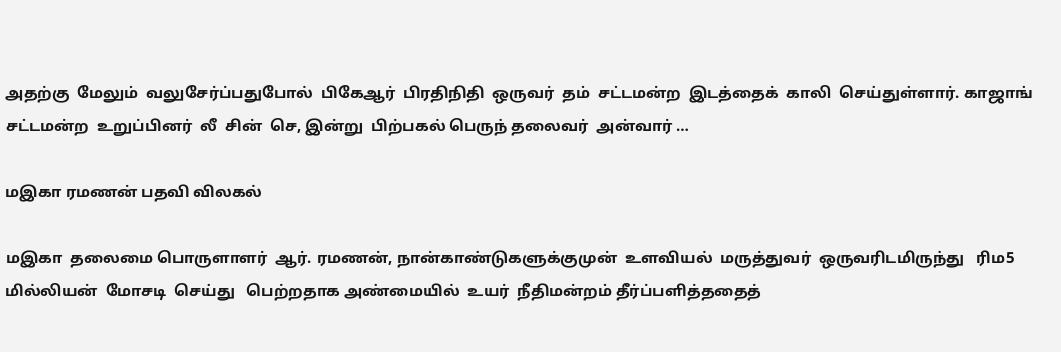அதற்கு  மேலும்  வலுசேர்ப்பதுபோல்  பிகேஆர்  பிரதிநிதி  ஒருவர்  தம்  சட்டமன்ற  இடத்தைக்  காலி  செய்துள்ளார். காஜாங்  சட்டமன்ற  உறுப்பினர்  லீ  சின்  செ, இன்று  பிற்பகல் பெருந் தலைவர்  அன்வார் …

மஇகா ரமணன் பதவி விலகல்

மஇகா  தலைமை பொருளாளர்  ஆர். ரமணன், நான்காண்டுகளுக்குமுன்  உளவியல்  மருத்துவர்  ஒருவரிடமிருந்து   ரிம5 மில்லியன்  மோசடி  செய்து   பெற்றதாக அண்மையில்  உயர்  நீதிமன்றம் தீர்ப்பளித்ததைத்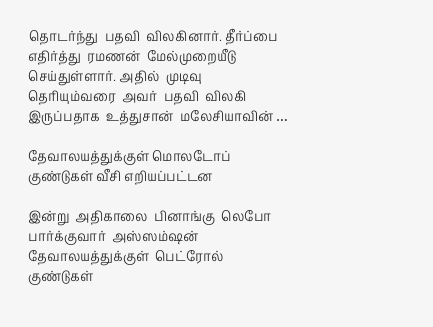தொடர்ந்து  பதவி  விலகினார். தீர்ப்பை  எதிர்த்து  ரமணன்  மேல்முறையீடு  செய்துள்ளார். அதில்  முடிவு  தெரியும்வரை  அவர்  பதவி  விலகி  இருப்பதாக  உத்துசான்  மலேசியாவின் …

தேவாலயத்துக்குள் மொலடோப் குண்டுகள் வீசி எறியப்பட்டன

இன்று  அதிகாலை  பினாங்கு  லெபோ  பார்க்குவார்  அஸ்ஸம்ஷன்  தேவாலயத்துக்குள்  பெட்ரோல்  குண்டுகள்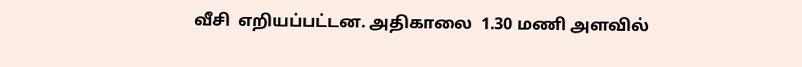வீசி  எறியப்பட்டன. அதிகாலை  1.30 மணி அளவில்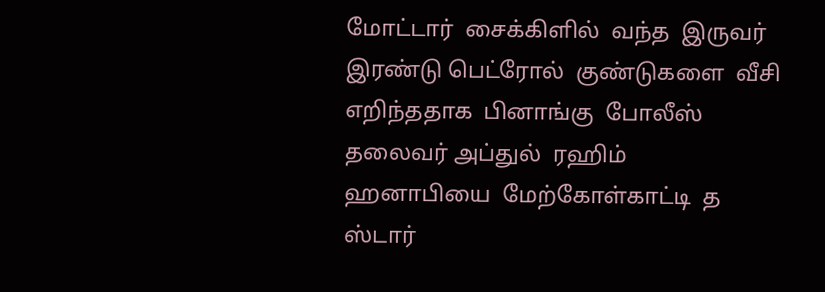மோட்டார்  சைக்கிளில்  வந்த  இருவர் இரண்டு பெட்ரோல்  குண்டுகளை  வீசி  எறிந்ததாக  பினாங்கு  போலீஸ்  தலைவர் அப்துல்  ரஹிம்  ஹனாபியை  மேற்கோள்காட்டி  த  ஸ்டார்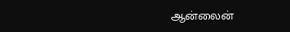ஆன்லைன்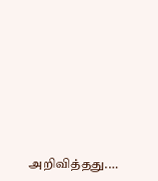அறிவித்தது.…